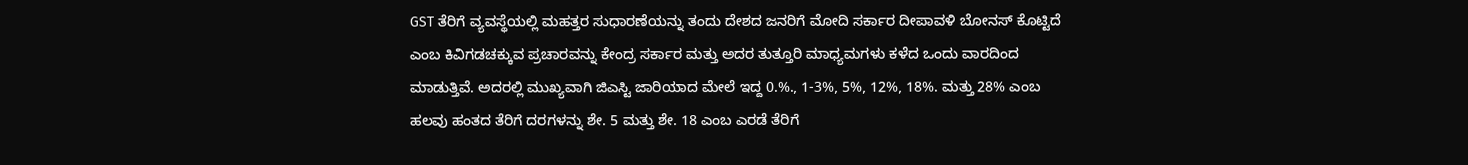GST ತೆರಿಗೆ ವ್ಯವಸ್ಥೆಯಲ್ಲಿ ಮಹತ್ತರ ಸುಧಾರಣೆಯನ್ನು ತಂದು ದೇಶದ ಜನರಿಗೆ ಮೋದಿ ಸರ್ಕಾರ ದೀಪಾವಳಿ ಬೋನಸ್ ಕೊಟ್ಟಿದೆ ಎಂಬ ಕಿವಿಗಡಚಕ್ಕುವ ಪ್ರಚಾರವನ್ನು ಕೇಂದ್ರ ಸರ್ಕಾರ ಮತ್ತು ಅದರ ತುತ್ತೂರಿ ಮಾಧ್ಯಮಗಳು ಕಳೆದ ಒಂದು ವಾರದಿಂದ ಮಾಡುತ್ತಿವೆ. ಅದರಲ್ಲಿ ಮುಖ್ಯವಾಗಿ ಜಿಎಸ್ಟಿ ಜಾರಿಯಾದ ಮೇಲೆ ಇದ್ದ 0.%., 1-3%, 5%, 12%, 18%. ಮತ್ತು 28% ಎಂಬ ಹಲವು ಹಂತದ ತೆರಿಗೆ ದರಗಳನ್ನು ಶೇ. 5 ಮತ್ತು ಶೇ. 18 ಎಂಬ ಎರಡೆ ತೆರಿಗೆ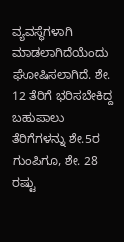ವ್ಯವಸ್ಥೆಗಳಾಗಿ ಮಾಡಲಾಗಿದೆಯೆಂದು ಘೋಷಿಸಲಾಗಿದೆ. ಶೇ. 12 ತೆರಿಗೆ ಭರಿಸಬೇಕಿದ್ದ ಬಹುಪಾಲು ತೆರಿಗೆಗಳನ್ನು ಶೇ.5ರ ಗುಂಪಿಗೂ, ಶೇ. 28 ರಷ್ಟು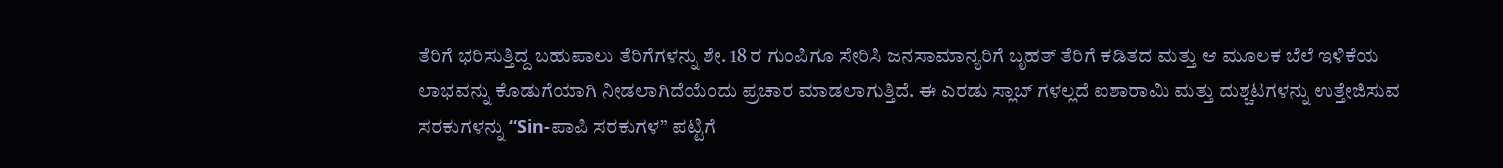ತೆರಿಗೆ ಭರಿಸುತ್ತಿದ್ದ ಬಹುಪಾಲು ತೆರಿಗೆಗಳನ್ನು ಶೇ. 18 ರ ಗುಂಪಿಗೂ ಸೇರಿಸಿ ಜನಸಾಮಾನ್ಯರಿಗೆ ಬೃಹತ್ ತೆರಿಗೆ ಕಡಿತದ ಮತ್ತು ಆ ಮೂಲಕ ಬೆಲೆ ಇಳಿಕೆಯ ಲಾಭವನ್ನು ಕೊಡುಗೆಯಾಗಿ ನೀಡಲಾಗಿದೆಯೆಂದು ಪ್ರಚಾರ ಮಾಡಲಾಗುತ್ತಿದೆ. ಈ ಎರಡು ಸ್ಲಾಬ್ ಗಳಲ್ಲದೆ ಐಶಾರಾಮಿ ಮತ್ತು ದುಶ್ಚಟಗಳನ್ನು ಉತ್ತೇಜಿಸುವ ಸರಕುಗಳನ್ನು “Sin-ಪಾಪಿ ಸರಕುಗಳ” ಪಟ್ಟಿಗೆ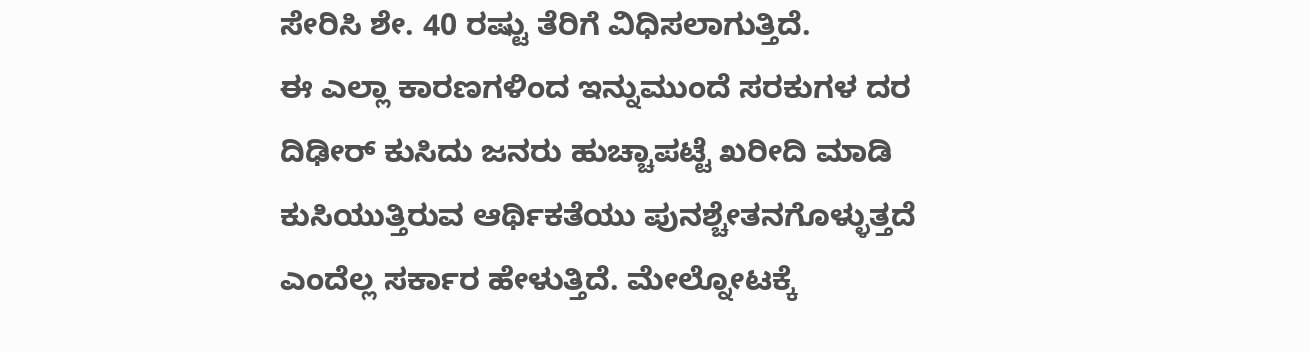ಸೇರಿಸಿ ಶೇ. 40 ರಷ್ಟು ತೆರಿಗೆ ವಿಧಿಸಲಾಗುತ್ತಿದೆ.
ಈ ಎಲ್ಲಾ ಕಾರಣಗಳಿಂದ ಇನ್ನುಮುಂದೆ ಸರಕುಗಳ ದರ ದಿಢೀರ್ ಕುಸಿದು ಜನರು ಹುಚ್ಚಾಪಟ್ಟೆ ಖರೀದಿ ಮಾಡಿ ಕುಸಿಯುತ್ತಿರುವ ಆರ್ಥಿಕತೆಯು ಪುನಶ್ಚೇತನಗೊಳ್ಳುತ್ತದೆ ಎಂದೆಲ್ಲ ಸರ್ಕಾರ ಹೇಳುತ್ತಿದೆ. ಮೇಲ್ನೋಟಕ್ಕೆ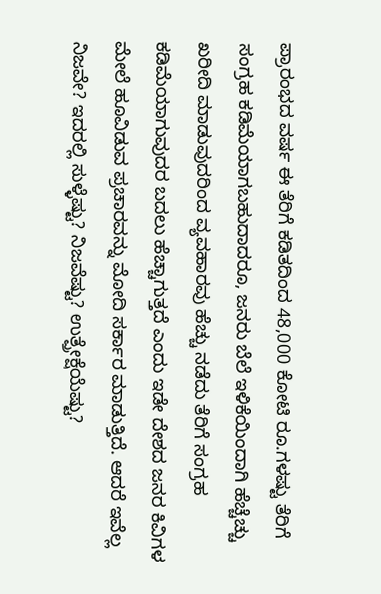ಪ್ರಾರಂಭದ ವರ್ಷ ಈ ತೆರಿಗೆ ಕಡಿತದಿಂದ 48,000 ಕೋಟಿ ರೂ.ಗಳಷ್ಟು ತೆರಿಗೆ ಸಂಗ್ರಹ ಕಡಿಮೆಯಾಗಬಹುದಾದರೂ, ಜನರು ಬೆಲೆ ಇಳಿಕೆಯಿಂದಾಗಿ ಹೆಚ್ಚೆಚ್ಚು ಖರೀದಿ ಮಾಡುವುದರಿಂದ ವ್ಯವಹಾರವು ಹೆಚ್ಚು ನಡೆದು ತೆರಿಗೆ ಸಂಗ್ರಹ ಕಡಿಮೆಯಾಗುವುದರ ಬದಲು ಹೆಚ್ಚಾಗುತ್ತದೆ ಎಂದು ಇಡೇ ದೇಶದ ಜನರ ಕಿವಿಗಳ ಮೇಲೆ ಹೂವಿಡುವ ಪ್ರಚಾರವನ್ನು ಮೋದಿ ಸರ್ಕಾರ ಮಾಡುತ್ತಿದೆ. ಆದರೆ ಇವೆಲ್ಲ ನಿಜವೇ? ಇದರಲ್ಲಿ ಸುಳ್ಳೆಷ್ಟು? ನಿಜವೆಷ್ಟು? ಉತ್ಪ್ರೇಕ್ಷೆಯೆಷ್ಟು?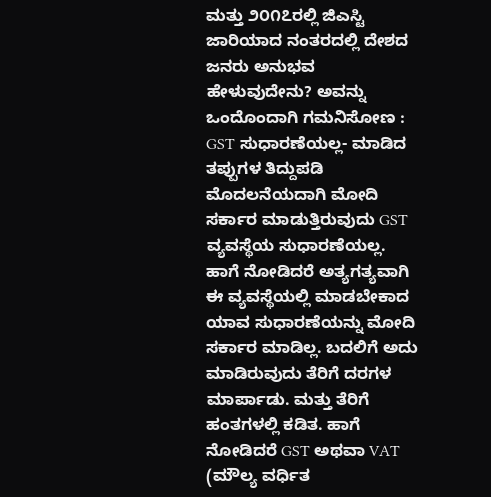ಮತ್ತು ೨೦೧೭ರಲ್ಲಿ ಜಿಎಸ್ಟಿ ಜಾರಿಯಾದ ನಂತರದಲ್ಲಿ ದೇಶದ ಜನರು ಅನುಭವ ಹೇಳುವುದೇನು? ಅವನ್ನು ಒಂದೊಂದಾಗಿ ಗಮನಿಸೋಣ :
GST ಸುಧಾರಣೆಯಲ್ಲ- ಮಾಡಿದ ತಪ್ಪುಗಳ ತಿದ್ದುಪಡಿ
ಮೊದಲನೆಯದಾಗಿ ಮೋದಿ ಸರ್ಕಾರ ಮಾಡುತ್ತಿರುವುದು GST ವ್ಯವಸ್ಥೆಯ ಸುಧಾರಣೆಯಲ್ಲ. ಹಾಗೆ ನೋಡಿದರೆ ಅತ್ಯಗತ್ಯವಾಗಿ ಈ ವ್ಯವಸ್ಥೆಯಲ್ಲಿ ಮಾಡಬೇಕಾದ ಯಾವ ಸುಧಾರಣೆಯನ್ನು ಮೋದಿ ಸರ್ಕಾರ ಮಾಡಿಲ್ಲ. ಬದಲಿಗೆ ಅದು ಮಾಡಿರುವುದು ತೆರಿಗೆ ದರಗಳ ಮಾರ್ಪಾಡು. ಮತ್ತು ತೆರಿಗೆ ಹಂತಗಳಲ್ಲಿ ಕಡಿತ. ಹಾಗೆ ನೋಡಿದರೆ GST ಅಥವಾ VAT (ಮೌಲ್ಯ ವರ್ಧಿತ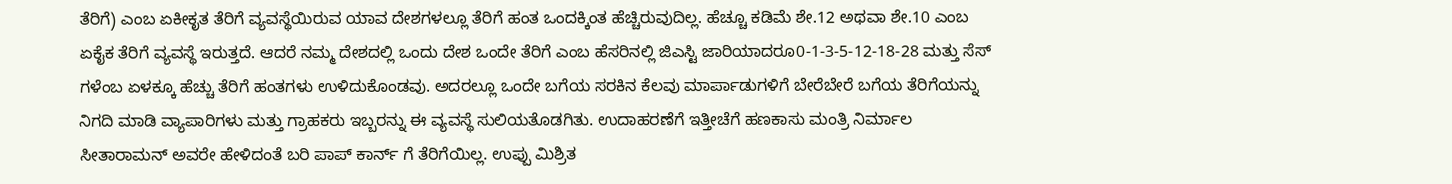ತೆರಿಗೆ) ಎಂಬ ಏಕೀಕೃತ ತೆರಿಗೆ ವ್ಯವಸ್ಥೆಯಿರುವ ಯಾವ ದೇಶಗಳಲ್ಲೂ ತೆರಿಗೆ ಹಂತ ಒಂದಕ್ಕಿಂತ ಹೆಚ್ಚಿರುವುದಿಲ್ಲ. ಹೆಚ್ಚೂ ಕಡಿಮೆ ಶೇ.12 ಅಥವಾ ಶೇ.10 ಎಂಬ ಏಕೈಕ ತೆರಿಗೆ ವ್ಯವಸ್ಥೆ ಇರುತ್ತದೆ. ಆದರೆ ನಮ್ಮ ದೇಶದಲ್ಲಿ ಒಂದು ದೇಶ ಒಂದೇ ತೆರಿಗೆ ಎಂಬ ಹೆಸರಿನಲ್ಲಿ ಜಿಎಸ್ಟಿ ಜಾರಿಯಾದರೂ0-1-3-5-12-18-28 ಮತ್ತು ಸೆಸ್ ಗಳೆಂಬ ಏಳಕ್ಕೂ ಹೆಚ್ಚು ತೆರಿಗೆ ಹಂತಗಳು ಉಳಿದುಕೊಂಡವು. ಅದರಲ್ಲೂ ಒಂದೇ ಬಗೆಯ ಸರಕಿನ ಕೆಲವು ಮಾರ್ಪಾಡುಗಳಿಗೆ ಬೇರೆಬೇರೆ ಬಗೆಯ ತೆರಿಗೆಯನ್ನು ನಿಗದಿ ಮಾಡಿ ವ್ಯಾಪಾರಿಗಳು ಮತ್ತು ಗ್ರಾಹಕರು ಇಬ್ಬರನ್ನು ಈ ವ್ಯವಸ್ಥೆ ಸುಲಿಯತೊಡಗಿತು. ಉದಾಹರಣೆಗೆ ಇತ್ತೀಚೆಗೆ ಹಣಕಾಸು ಮಂತ್ರಿ ನಿರ್ಮಾಲ ಸೀತಾರಾಮನ್ ಅವರೇ ಹೇಳಿದಂತೆ ಬರಿ ಪಾಪ್ ಕಾರ್ನ್ ಗೆ ತೆರಿಗೆಯಿಲ್ಲ. ಉಪ್ಪು ಮಿಶ್ರಿತ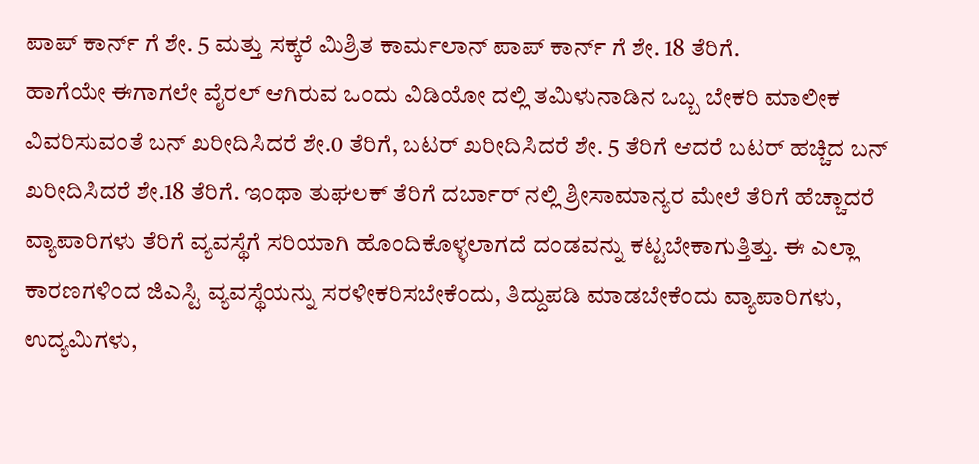ಪಾಪ್ ಕಾರ್ನ್ ಗೆ ಶೇ. 5 ಮತ್ತು ಸಕ್ಕರೆ ಮಿಶ್ರಿತ ಕಾರ್ಮಲಾನ್ ಪಾಪ್ ಕಾರ್ನ್ ಗೆ ಶೇ. 18 ತೆರಿಗೆ.
ಹಾಗೆಯೇ ಈಗಾಗಲೇ ವೈರಲ್ ಆಗಿರುವ ಒಂದು ವಿಡಿಯೋ ದಲ್ಲಿ ತಮಿಳುನಾಡಿನ ಒಬ್ಬ ಬೇಕರಿ ಮಾಲೀಕ ವಿವರಿಸುವಂತೆ ಬನ್ ಖರೀದಿಸಿದರೆ ಶೇ.0 ತೆರಿಗೆ, ಬಟರ್ ಖರೀದಿಸಿದರೆ ಶೇ. 5 ತೆರಿಗೆ ಆದರೆ ಬಟರ್ ಹಚ್ಚಿದ ಬನ್ ಖರೀದಿಸಿದರೆ ಶೇ.18 ತೆರಿಗೆ. ಇಂಥಾ ತುಘಲಕ್ ತೆರಿಗೆ ದರ್ಬಾರ್ ನಲ್ಲಿ ಶ್ರೀಸಾಮಾನ್ಯರ ಮೇಲೆ ತೆರಿಗೆ ಹೆಚ್ಚಾದರೆ ವ್ಯಾಪಾರಿಗಳು ತೆರಿಗೆ ವ್ಯವಸ್ಥೆಗೆ ಸರಿಯಾಗಿ ಹೊಂದಿಕೊಳ್ಳಲಾಗದೆ ದಂಡವನ್ನು ಕಟ್ಟಬೇಕಾಗುತ್ತಿತ್ತು. ಈ ಎಲ್ಲಾ ಕಾರಣಗಳಿಂದ ಜಿಎಸ್ಟಿ ವ್ಯವಸ್ಥೆಯನ್ನು ಸರಳೀಕರಿಸಬೇಕೆಂದು, ತಿದ್ದುಪಡಿ ಮಾಡಬೇಕೆಂದು ವ್ಯಾಪಾರಿಗಳು, ಉದ್ಯಮಿಗಳು,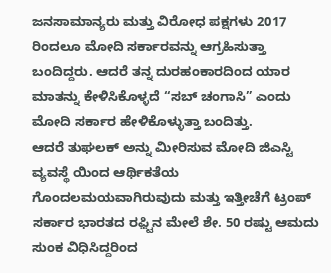ಜನಸಾಮಾನ್ಯರು ಮತ್ತು ವಿರೋಧ ಪಕ್ಷಗಳು 2017 ರಿಂದಲೂ ಮೋದಿ ಸರ್ಕಾರವನ್ನು ಆಗ್ರಹಿಸುತ್ತಾ ಬಂದಿದ್ದರು. ಆದರೆ ತನ್ನ ದುರಹಂಕಾರದಿಂದ ಯಾರ ಮಾತನ್ನು ಕೇಳಿಸಿಕೊಳ್ಳದೆ “ಸಬ್ ಚಂಗಾಸಿ” ಎಂದು ಮೋದಿ ಸರ್ಕಾರ ಹೇಳಿಕೊಳ್ಳುತ್ತಾ ಬಂದಿತ್ತು.
ಆದರೆ ತುಘಲಕ್ ಅನ್ನು ಮೀರಿಸುವ ಮೋದಿ ಜಿಎಸ್ಟಿ ವ್ಯವಸ್ಥೆ ಯಿಂದ ಆರ್ಥಿಕತೆಯ ಗೊಂದಲಮಯವಾಗಿರುವುದು ಮತ್ತು ಇತ್ತೀಚೆಗೆ ಟ್ರಂಪ್ ಸರ್ಕಾರ ಭಾರತದ ರಫ಼್ಟಿನ ಮೇಲೆ ಶೇ. 50 ರಷ್ಟು ಆಮದು ಸುಂಕ ವಿಧಿಸಿದ್ದರಿಂದ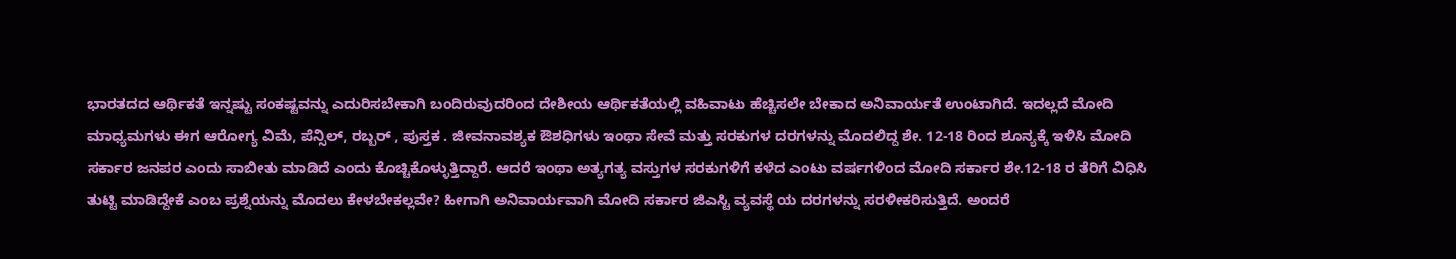ಭಾರತದದ ಆರ್ಥಿಕತೆ ಇನ್ನಷ್ಟು ಸಂಕಷ್ಟವನ್ನು ಎದುರಿಸಬೇಕಾಗಿ ಬಂದಿರುವುದರಿಂದ ದೇಶೀಯ ಆರ್ಥಿಕತೆಯಲ್ಲಿ ವಹಿವಾಟು ಹೆಚ್ಚಿಸಲೇ ಬೇಕಾದ ಅನಿವಾರ್ಯತೆ ಉಂಟಾಗಿದೆ. ಇದಲ್ಲದೆ ಮೋದಿ ಮಾಧ್ಯಮಗಳು ಈಗ ಆರೋಗ್ಯ ವಿಮೆ, ಪೆನ್ಸಿಲ್, ರಬ್ಬರ್ , ಪುಸ್ತಕ . ಜೀವನಾವಶ್ಯಕ ಔಶಧಿಗಳು ಇಂಥಾ ಸೇವೆ ಮತ್ತು ಸರಕುಗಳ ದರಗಳನ್ನು ಮೊದಲಿದ್ದ ಶೇ. 12-18 ರಿಂದ ಶೂನ್ಯಕ್ಕೆ ಇಳಿಸಿ ಮೋದಿ ಸರ್ಕಾರ ಜನಪರ ಎಂದು ಸಾಬೀತು ಮಾಡಿದೆ ಎಂದು ಕೊಚ್ಚಿಕೊಳ್ಳುತ್ತಿದ್ದಾರೆ. ಆದರೆ ಇಂಥಾ ಅತ್ಯಗತ್ಯ ವಸ್ತುಗಳ ಸರಕುಗಳಿಗೆ ಕಳೆದ ಎಂಟು ವರ್ಷಗಳಿಂದ ಮೋದಿ ಸರ್ಕಾರ ಶೇ.12-18 ರ ತೆರಿಗೆ ವಿಧಿಸಿ ತುಟ್ಟಿ ಮಾಡಿದ್ದೇಕೆ ಎಂಬ ಪ್ರಶ್ನೆಯನ್ನು ಮೊದಲು ಕೇಳಬೇಕಲ್ಲವೇ? ಹೀಗಾಗಿ ಅನಿವಾರ್ಯವಾಗಿ ಮೋದಿ ಸರ್ಕಾರ ಜಿಎಸ್ಟಿ ವ್ಯವಸ್ಥೆ ಯ ದರಗಳನ್ನು ಸರಳೀಕರಿಸುತ್ತಿದೆ. ಅಂದರೆ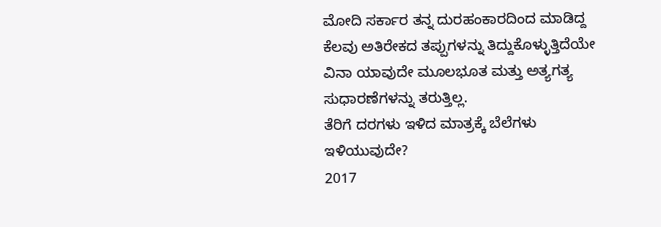ಮೋದಿ ಸರ್ಕಾರ ತನ್ನ ದುರಹಂಕಾರದಿಂದ ಮಾಡಿದ್ದ ಕೆಲವು ಅತಿರೇಕದ ತಪ್ಪುಗಳನ್ನು ತಿದ್ದುಕೊಳ್ಳುತ್ತಿದೆಯೇ ವಿನಾ ಯಾವುದೇ ಮೂಲಭೂತ ಮತ್ತು ಅತ್ಯಗತ್ಯ ಸುಧಾರಣೆಗಳನ್ನು ತರುತ್ತಿಲ್ಲ.
ತೆರಿಗೆ ದರಗಳು ಇಳಿದ ಮಾತ್ರಕ್ಕೆ ಬೆಲೆಗಳು ಇಳಿಯುವುದೇ?
2017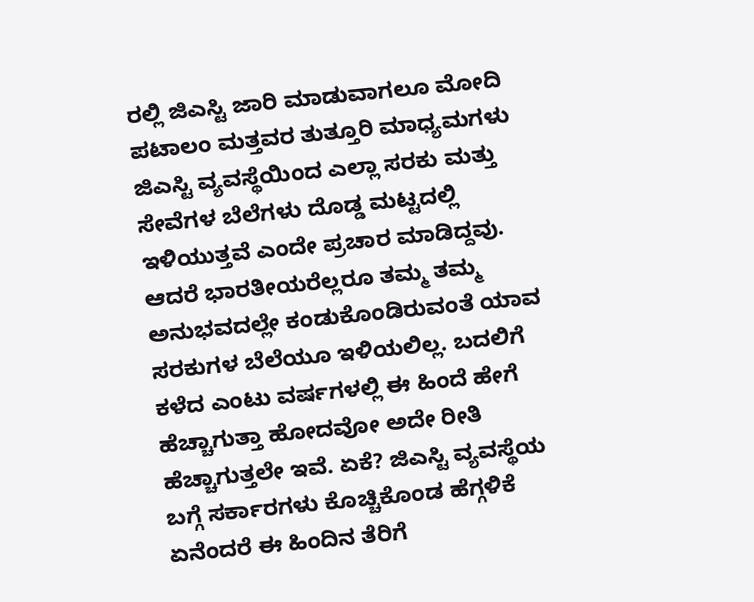ರಲ್ಲಿ ಜಿಎಸ್ಟಿ ಜಾರಿ ಮಾಡುವಾಗಲೂ ಮೋದಿ ಪಟಾಲಂ ಮತ್ತವರ ತುತ್ತೂರಿ ಮಾಧ್ಯಮಗಳು ಜಿಎಸ್ಟಿ ವ್ಯವಸ್ಥೆಯಿಂದ ಎಲ್ಲಾ ಸರಕು ಮತ್ತು ಸೇವೆಗಳ ಬೆಲೆಗಳು ದೊಡ್ಡ ಮಟ್ಟದಲ್ಲಿ ಇಳಿಯುತ್ತವೆ ಎಂದೇ ಪ್ರಚಾರ ಮಾಡಿದ್ದವು. ಆದರೆ ಭಾರತೀಯರೆಲ್ಲರೂ ತಮ್ಮ ತಮ್ಮ ಅನುಭವದಲ್ಲೇ ಕಂಡುಕೊಂಡಿರುವಂತೆ ಯಾವ ಸರಕುಗಳ ಬೆಲೆಯೂ ಇಳಿಯಲಿಲ್ಲ. ಬದಲಿಗೆ ಕಳೆದ ಎಂಟು ವರ್ಷಗಳಲ್ಲಿ ಈ ಹಿಂದೆ ಹೇಗೆ ಹೆಚ್ಚಾಗುತ್ತಾ ಹೋದವೋ ಅದೇ ರೀತಿ ಹೆಚ್ಚಾಗುತ್ತಲೇ ಇವೆ. ಏಕೆ? ಜಿಎಸ್ಟಿ ವ್ಯವಸ್ಥೆಯ ಬಗ್ಗೆ ಸರ್ಕಾರಗಳು ಕೊಚ್ಚಿಕೊಂಡ ಹೆಗ್ಗಳಿಕೆ ಏನೆಂದರೆ ಈ ಹಿಂದಿನ ತೆರಿಗೆ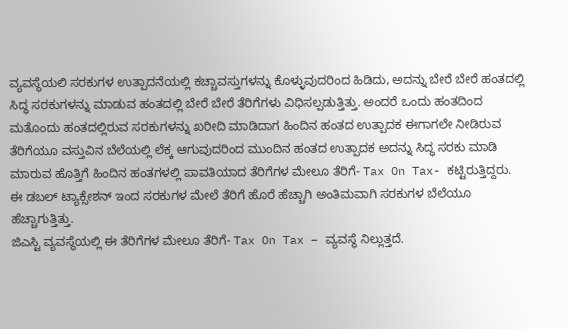ವ್ಯವಸ್ಥೆಯಲಿ ಸರಕುಗಳ ಉತ್ಪಾದನೆಯಲ್ಲಿ ಕಚ್ಚಾವಸ್ತುಗಳನ್ನು ಕೊಳ್ಳುವುದರಿಂದ ಹಿಡಿದು, ಅದನ್ನು ಬೇರೆ ಬೇರೆ ಹಂತದಲ್ಲಿ ಸಿದ್ಧ ಸರಕುಗಳನ್ನು ಮಾಡುವ ಹಂತದಲ್ಲಿ ಬೇರೆ ಬೇರೆ ತೆರಿಗೆಗಳು ವಿಧಿಸಲ್ಪಡುತ್ತಿತ್ತು. ಅಂದರೆ ಒಂದು ಹಂತದಿಂದ ಮತೊಂದು ಹಂತದಲ್ಲಿರುವ ಸರಕುಗಳನ್ನು ಖರೀದಿ ಮಾಡಿದಾಗ ಹಿಂದಿನ ಹಂತದ ಉತ್ಪಾದಕ ಈಗಾಗಲೇ ನೀಡಿರುವ ತೆರಿಗೆಯೂ ವಸ್ತುವಿನ ಬೆಲೆಯಲ್ಲಿ ಲೆಕ್ಕ ಆಗುವುದರಿಂದ ಮುಂದಿನ ಹಂತದ ಉತ್ಪಾದಕ ಅದನ್ನು ಸಿದ್ಧ ಸರಕು ಮಾಡಿ ಮಾರುವ ಹೊತ್ತಿಗೆ ಹಿಂದಿನ ಹಂತಗಳಲ್ಲಿ ಪಾವತಿಯಾದ ತೆರಿಗೆಗಳ ಮೇಲೂ ತೆರಿಗೆ- Tax On Tax- ಕಟ್ಟಿರುತ್ತಿದ್ದರು. ಈ ಡಬಲ್ ಟ್ಯಾಕ್ಸೇಶನ್ ಇಂದ ಸರಕುಗಳ ಮೇಲೆ ತೆರಿಗೆ ಹೊರೆ ಹೆಚ್ಚಾಗಿ ಅಂತಿಮವಾಗಿ ಸರಕುಗಳ ಬೆಲೆಯೂ ಹೆಚ್ಚಾಗುತ್ತಿತ್ತು.
ಜಿಎಸ್ಟಿ ವ್ಯವಸ್ಥೆಯಲ್ಲಿ ಈ ತೆರಿಗೆಗಳ ಮೇಲೂ ತೆರಿಗೆ- Tax On Tax – ವ್ಯವಸ್ಥೆ ನಿಲ್ಲುತ್ತದೆ.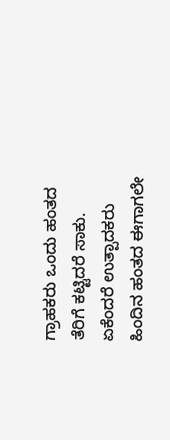ಗ್ರಾಹಕರು ಒಂದು ಹಂತದ ತೆರಿಗೆ ಕಟ್ಟಿದರೆ ಸಾಕು. ಏಕೆಂದರೆ ಉತ್ಪಾದಕರು ಹಿಂದಿನ ಹಂತದ ಈಗಾಗಲೇ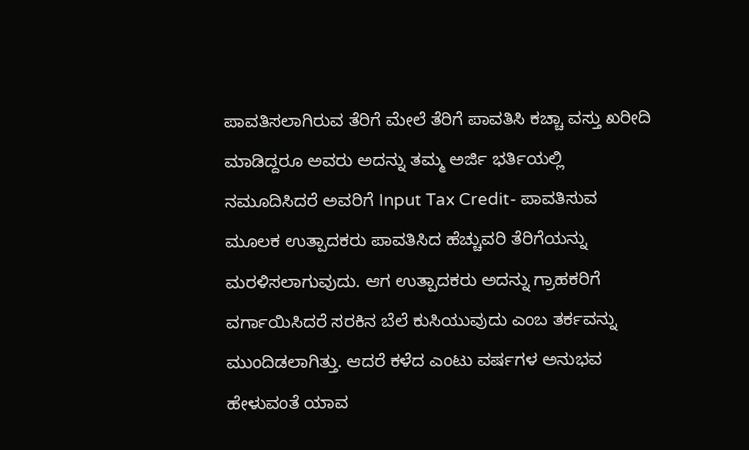ಪಾವತಿಸಲಾಗಿರುವ ತೆರಿಗೆ ಮೇಲೆ ತೆರಿಗೆ ಪಾವತಿಸಿ ಕಚ್ಚಾ ವಸ್ತು ಖರೀದಿ ಮಾಡಿದ್ದರೂ ಅವರು ಅದನ್ನು ತಮ್ಮ ಅರ್ಜಿ ಭರ್ತಿಯಲ್ಲಿ ನಮೂದಿಸಿದರೆ ಅವರಿಗೆ Input Tax Credit- ಪಾವತಿಸುವ ಮೂಲಕ ಉತ್ಪಾದಕರು ಪಾವತಿಸಿದ ಹೆಚ್ಚುವರಿ ತೆರಿಗೆಯನ್ನು ಮರಳಿಸಲಾಗುವುದು. ಆಗ ಉತ್ಪಾದಕರು ಅದನ್ನು ಗ್ರಾಹಕರಿಗೆ ವರ್ಗಾಯಿಸಿದರೆ ಸರಕಿನ ಬೆಲೆ ಕುಸಿಯುವುದು ಎಂಬ ತರ್ಕವನ್ನು ಮುಂದಿಡಲಾಗಿತ್ತು. ಆದರೆ ಕಳೆದ ಎಂಟು ವರ್ಷಗಳ ಅನುಭವ ಹೇಳುವಂತೆ ಯಾವ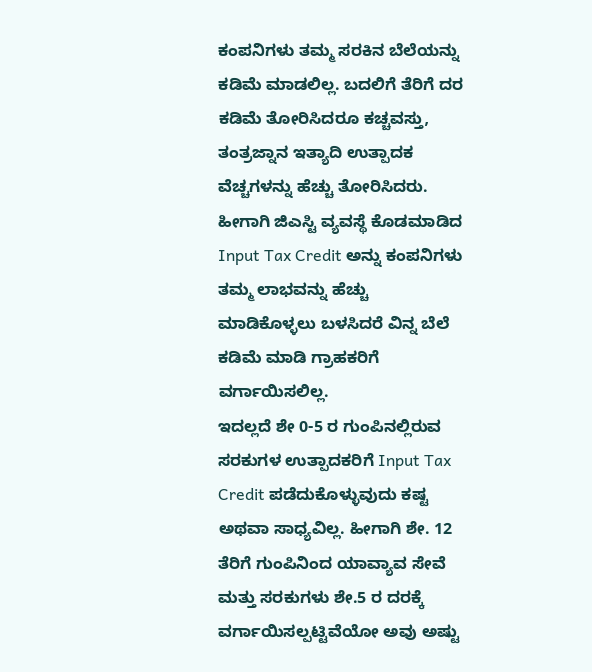ಕಂಪನಿಗಳು ತಮ್ಮ ಸರಕಿನ ಬೆಲೆಯನ್ನು ಕಡಿಮೆ ಮಾಡಲಿಲ್ಲ. ಬದಲಿಗೆ ತೆರಿಗೆ ದರ ಕಡಿಮೆ ತೋರಿಸಿದರೂ ಕಚ್ಚವಸ್ತು, ತಂತ್ರಜ್ನಾನ ಇತ್ಯಾದಿ ಉತ್ಪಾದಕ ವೆಚ್ಚಗಳನ್ನು ಹೆಚ್ಚು ತೋರಿಸಿದರು. ಹೀಗಾಗಿ ಜಿಎಸ್ಟಿ ವ್ಯವಸ್ಥೆ ಕೊಡಮಾಡಿದ Input Tax Credit ಅನ್ನು ಕಂಪನಿಗಳು ತಮ್ಮ ಲಾಭವನ್ನು ಹೆಚ್ಚು ಮಾಡಿಕೊಳ್ಳಲು ಬಳಸಿದರೆ ವಿನ್ನ ಬೆಲೆ ಕಡಿಮೆ ಮಾಡಿ ಗ್ರಾಹಕರಿಗೆ ವರ್ಗಾಯಿಸಲಿಲ್ಲ.
ಇದಲ್ಲದೆ ಶೇ 0-5 ರ ಗುಂಪಿನಲ್ಲಿರುವ ಸರಕುಗಳ ಉತ್ಪಾದಕರಿಗೆ Input Tax Credit ಪಡೆದುಕೊಳ್ಳುವುದು ಕಷ್ಟ ಅಥವಾ ಸಾಧ್ಯವಿಲ್ಲ. ಹೀಗಾಗಿ ಶೇ. 12 ತೆರಿಗೆ ಗುಂಪಿನಿಂದ ಯಾವ್ಯಾವ ಸೇವೆ ಮತ್ತು ಸರಕುಗಳು ಶೇ.5 ರ ದರಕ್ಕೆ ವರ್ಗಾಯಿಸಲ್ಪಟ್ಟಿವೆಯೋ ಅವು ಅಷ್ಟು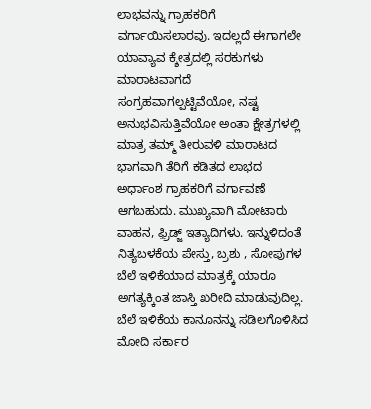ಲಾಭವನ್ನು ಗ್ರಾಹಕರಿಗೆ ವರ್ಗಾಯಿಸಲಾರವು. ಇದಲ್ಲದೆ ಈಗಾಗಲೇ ಯಾವ್ಯಾವ ಕ್ಶೇತ್ರದಲ್ಲಿ ಸರಕುಗಳು ಮಾರಾಟವಾಗದೆ ಸಂಗ್ರಹವಾಗಲ್ಪಟ್ಟಿವೆಯೋ, ನಷ್ಟ ಅನುಭವಿಸುತ್ತಿವೆಯೋ ಅಂತಾ ಕ್ಷೇತ್ರಗಳಲ್ಲಿ ಮಾತ್ರ ತಮ್ಮ್ ತೀರುವಳಿ ಮಾರಾಟದ ಭಾಗವಾಗಿ ತೆರಿಗೆ ಕಡಿತದ ಲಾಭದ ಅರ್ಧಾಂಶ ಗ್ರಾಹಕರಿಗೆ ವರ್ಗಾವಣೆ ಆಗಬಹುದು. ಮುಖ್ಯವಾಗಿ ಮೋಟಾರು ವಾಹನ, ಫ಼್ರಿಡ್ಜ್ ಇತ್ಯಾದಿಗಳು. ಇನ್ನುಳಿದಂತೆ ನಿತ್ಯಬಳಕೆಯ ಪೇಸ್ತು, ಬ್ರಶು , ಸೋಪುಗಳ ಬೆಲೆ ಇಳಿಕೆಯಾದ ಮಾತ್ರಕ್ಕೆ ಯಾರೂ ಅಗತ್ಯಕ್ಕಿಂತ ಜಾಸ್ತಿ ಖರೀದಿ ಮಾಡುವುದಿಲ್ಲ.
ಬೆಲೆ ಇಳಿಕೆಯ ಕಾನೂನನ್ನು ಸಡಿಲಗೊಳಿಸಿದ ಮೋದಿ ಸರ್ಕಾರ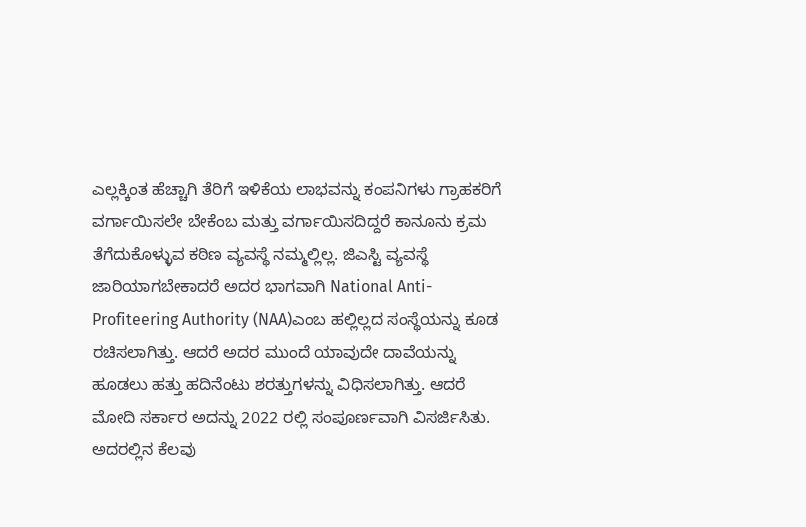ಎಲ್ಲಕ್ಕಿಂತ ಹೆಚ್ಚಾಗಿ ತೆರಿಗೆ ಇಳಿಕೆಯ ಲಾಭವನ್ನು ಕಂಪನಿಗಳು ಗ್ರಾಹಕರಿಗೆ ವರ್ಗಾಯಿಸಲೇ ಬೇಕೆಂಬ ಮತ್ತು ವರ್ಗಾಯಿಸದಿದ್ದರೆ ಕಾನೂನು ಕ್ರಮ ತೆಗೆದುಕೊಳ್ಳುವ ಕಠಿಣ ವ್ಯವಸ್ಥೆ ನಮ್ಮಲ್ಲಿಲ್ಲ. ಜಿಎಸ್ಟಿ ವ್ಯವಸ್ಥೆ ಜಾರಿಯಾಗಬೇಕಾದರೆ ಅದರ ಭಾಗವಾಗಿ National Anti-Profiteering Authority (NAA)ಎಂಬ ಹಲ್ಲಿಲ್ಲದ ಸಂಸ್ಥೆಯನ್ನು ಕೂಡ ರಚಿಸಲಾಗಿತ್ತು. ಆದರೆ ಅದರ ಮುಂದೆ ಯಾವುದೇ ದಾವೆಯನ್ನು ಹೂಡಲು ಹತ್ತು ಹದಿನೆಂಟು ಶರತ್ತುಗಳನ್ನು ವಿಧಿಸಲಾಗಿತ್ತು. ಆದರೆ ಮೋದಿ ಸರ್ಕಾರ ಅದನ್ನು 2022 ರಲ್ಲಿ ಸಂಪೂರ್ಣವಾಗಿ ವಿಸರ್ಜಿಸಿತು.
ಅದರಲ್ಲಿನ ಕೆಲವು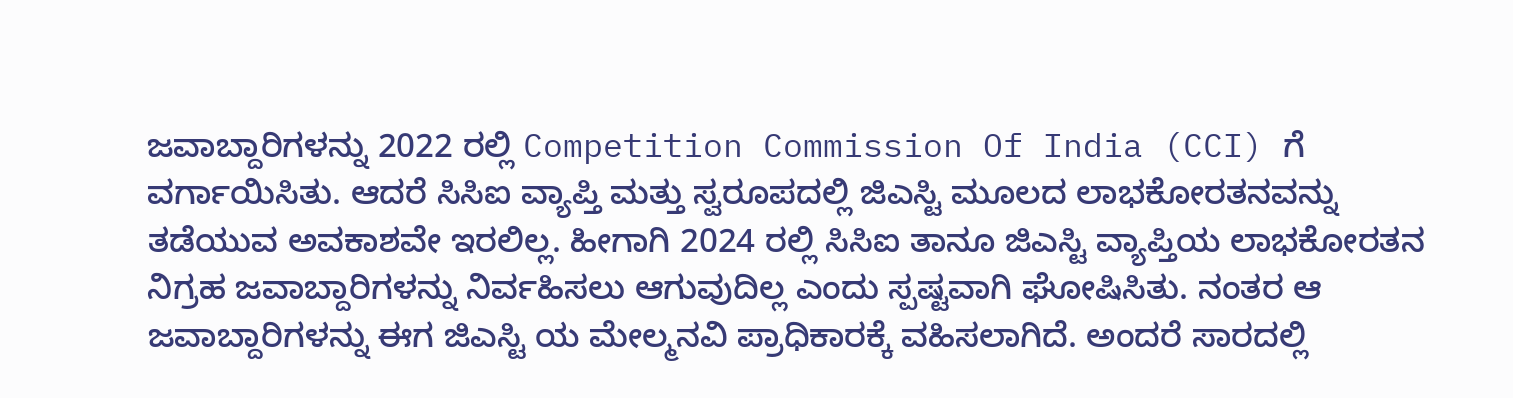ಜವಾಬ್ದಾರಿಗಳನ್ನು 2022 ರಲ್ಲಿ Competition Commission Of India (CCI) ಗೆ ವರ್ಗಾಯಿಸಿತು. ಆದರೆ ಸಿಸಿಐ ವ್ಯಾಪ್ತಿ ಮತ್ತು ಸ್ವರೂಪದಲ್ಲಿ ಜಿಎಸ್ಟಿ ಮೂಲದ ಲಾಭಕೋರತನವನ್ನು ತಡೆಯುವ ಅವಕಾಶವೇ ಇರಲಿಲ್ಲ. ಹೀಗಾಗಿ 2024 ರಲ್ಲಿ ಸಿಸಿಐ ತಾನೂ ಜಿಎಸ್ಟಿ ವ್ಯಾಪ್ತಿಯ ಲಾಭಕೋರತನ ನಿಗ್ರಹ ಜವಾಬ್ದಾರಿಗಳನ್ನು ನಿರ್ವಹಿಸಲು ಆಗುವುದಿಲ್ಲ ಎಂದು ಸ್ಪಷ್ಟವಾಗಿ ಘೋಷಿಸಿತು. ನಂತರ ಆ ಜವಾಬ್ದಾರಿಗಳನ್ನು ಈಗ ಜಿಎಸ್ಟಿ ಯ ಮೇಲ್ಮನವಿ ಪ್ರಾಧಿಕಾರಕ್ಕೆ ವಹಿಸಲಾಗಿದೆ. ಅಂದರೆ ಸಾರದಲ್ಲಿ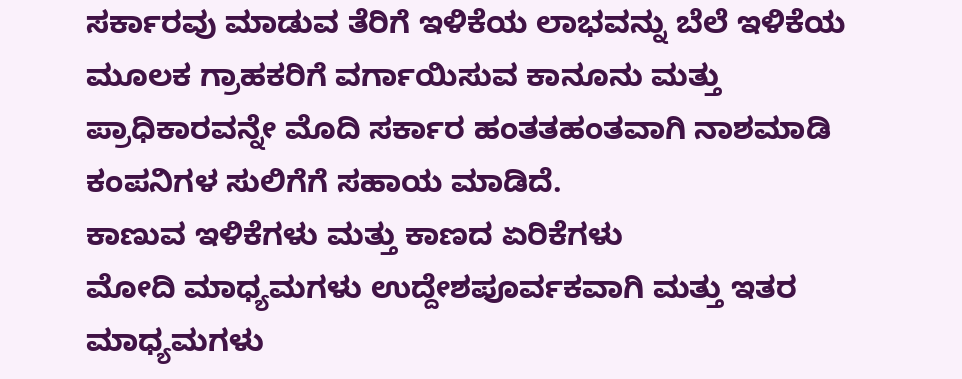ಸರ್ಕಾರವು ಮಾಡುವ ತೆರಿಗೆ ಇಳಿಕೆಯ ಲಾಭವನ್ನು ಬೆಲೆ ಇಳಿಕೆಯ ಮೂಲಕ ಗ್ರಾಹಕರಿಗೆ ವರ್ಗಾಯಿಸುವ ಕಾನೂನು ಮತ್ತು ಪ್ರಾಧಿಕಾರವನ್ನೇ ಮೊದಿ ಸರ್ಕಾರ ಹಂತತಹಂತವಾಗಿ ನಾಶಮಾಡಿ ಕಂಪನಿಗಳ ಸುಲಿಗೆಗೆ ಸಹಾಯ ಮಾಡಿದೆ.
ಕಾಣುವ ಇಳಿಕೆಗಳು ಮತ್ತು ಕಾಣದ ಏರಿಕೆಗಳು
ಮೋದಿ ಮಾಧ್ಯಮಗಳು ಉದ್ದೇಶಪೂರ್ವಕವಾಗಿ ಮತ್ತು ಇತರ ಮಾಧ್ಯಮಗಳು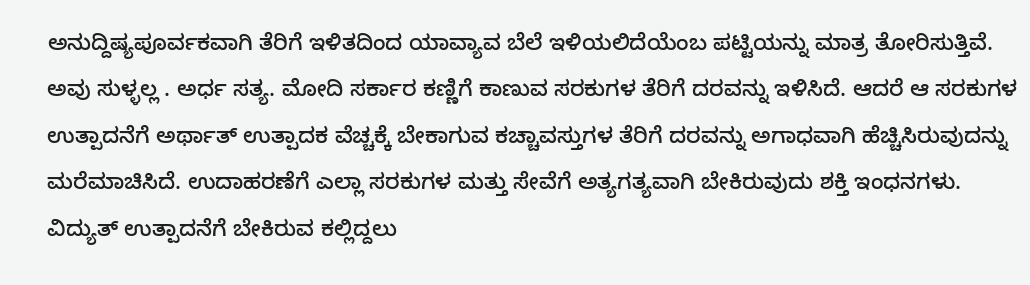ಅನುದ್ದಿಷ್ಯಪೂರ್ವಕವಾಗಿ ತೆರಿಗೆ ಇಳಿತದಿಂದ ಯಾವ್ಯಾವ ಬೆಲೆ ಇಳಿಯಲಿದೆಯೆಂಬ ಪಟ್ಟಿಯನ್ನು ಮಾತ್ರ ತೋರಿಸುತ್ತಿವೆ. ಅವು ಸುಳ್ಳಲ್ಲ . ಅರ್ಧ ಸತ್ಯ. ಮೋದಿ ಸರ್ಕಾರ ಕಣ್ಣಿಗೆ ಕಾಣುವ ಸರಕುಗಳ ತೆರಿಗೆ ದರವನ್ನು ಇಳಿಸಿದೆ. ಆದರೆ ಆ ಸರಕುಗಳ ಉತ್ಪಾದನೆಗೆ ಅರ್ಥಾತ್ ಉತ್ಪಾದಕ ವೆಚ್ಚಕ್ಕೆ ಬೇಕಾಗುವ ಕಚ್ಚಾವಸ್ತುಗಳ ತೆರಿಗೆ ದರವನ್ನು ಅಗಾಧವಾಗಿ ಹೆಚ್ಚಿಸಿರುವುದನ್ನು ಮರೆಮಾಚಿಸಿದೆ. ಉದಾಹರಣೆಗೆ ಎಲ್ಲಾ ಸರಕುಗಳ ಮತ್ತು ಸೇವೆಗೆ ಅತ್ಯಗತ್ಯವಾಗಿ ಬೇಕಿರುವುದು ಶಕ್ತಿ ಇಂಧನಗಳು. ವಿದ್ಯುತ್ ಉತ್ಪಾದನೆಗೆ ಬೇಕಿರುವ ಕಲ್ಲಿದ್ದಲು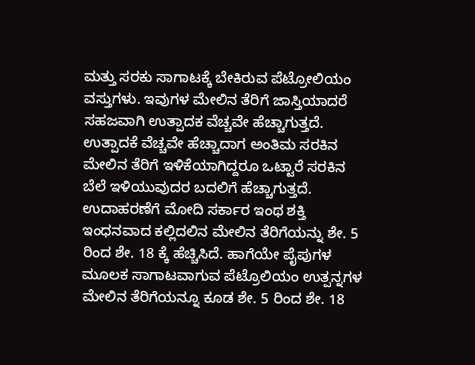ಮತ್ತು ಸರಕು ಸಾಗಾಟಕ್ಕೆ ಬೇಕಿರುವ ಪೆಟ್ರೋಲಿಯಂ ವಸ್ತುಗಳು. ಇವುಗಳ ಮೇಲಿನ ತೆರಿಗೆ ಜಾಸ್ತಿಯಾದರೆ ಸಹಜವಾಗಿ ಉತ್ಪಾದಕ ವೆಚ್ಚವೇ ಹೆಚ್ಚಾಗುತ್ತದೆ. ಉತ್ಪಾದಕೆ ವೆಚ್ಚವೇ ಹೆಚ್ಚಾದಾಗ ಅಂತಿಮ ಸರಕಿನ ಮೇಲಿನ ತೆರಿಗೆ ಇಳಿಕೆಯಾಗಿದ್ದರೂ ಒಟ್ಟಾರೆ ಸರಕಿನ ಬೆಲೆ ಇಳಿಯುವುದರ ಬದಲಿಗೆ ಹೆಚ್ಚಾಗುತ್ತದೆ.
ಉದಾಹರಣೆಗೆ ಮೋದಿ ಸರ್ಕಾರ ಇಂಥ ಶಕ್ತಿ ಇಂಧನವಾದ ಕಲ್ಲಿದಲಿನ ಮೇಲಿನ ತೆರಿಗೆಯನ್ನು ಶೇ. 5 ರಿಂದ ಶೇ. 18 ಕ್ಕೆ ಹೆಚ್ಚಿಸಿದೆ. ಹಾಗೆಯೇ ಪೈಪುಗಳ ಮೂಲಕ ಸಾಗಾಟವಾಗುವ ಪೆಟ್ರೊಲಿಯಂ ಉತ್ಪನ್ನಗಳ ಮೇಲಿನ ತೆರಿಗೆಯನ್ನೂ ಕೂಡ ಶೇ. 5 ರಿಂದ ಶೇ. 18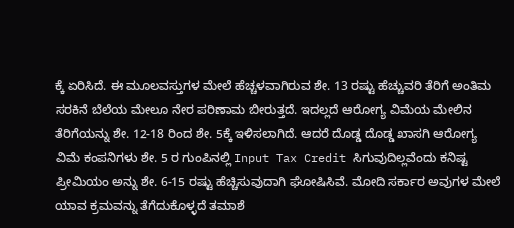ಕ್ಕೆ ಏರಿಸಿದೆ. ಈ ಮೂಲವಸ್ತುಗಳ ಮೇಲೆ ಹೆಚ್ಚಳವಾಗಿರುವ ಶೇ. 13 ರಷ್ಟು ಹೆಚ್ಚುವರಿ ತೆರಿಗೆ ಅಂತಿಮ ಸರಕಿನೆ ಬೆಲೆಯ ಮೇಲೂ ನೇರ ಪರಿಣಾಮ ಬೀರುತ್ತದೆ. ಇದಲ್ಲದೆ ಆರೋಗ್ಯ ವಿಮೆಯ ಮೇಲಿನ ತೆರಿಗೆಯನ್ನು ಶೇ. 12-18 ರಿಂದ ಶೇ. 5ಕ್ಕೆ ಇಳಿಸಲಾಗಿದೆ. ಆದರೆ ದೊಡ್ಡ ದೊಡ್ಡ ಖಾಸಗಿ ಆರೋಗ್ಯ ವಿಮೆ ಕಂಪನಿಗಳು ಶೇ. 5 ರ ಗುಂಪಿನಲ್ಲಿ Input Tax Credit ಸಿಗುವುದಿಲ್ಲವೆಂದು ಕನಿಷ್ಟ ಪ್ರೀಮಿಯಂ ಅನ್ನು ಶೇ. 6-15 ರಷ್ಟು ಹೆಚ್ಚಿಸುವುದಾಗಿ ಘೋಷಿಸಿವೆ. ಮೋದಿ ಸರ್ಕಾರ ಅವುಗಳ ಮೇಲೆ ಯಾವ ಕ್ರಮವನ್ನು ತೆಗೆದುಕೊಳ್ಳದೆ ತಮಾಶೆ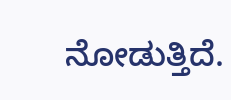ನೋಡುತ್ತಿದೆ.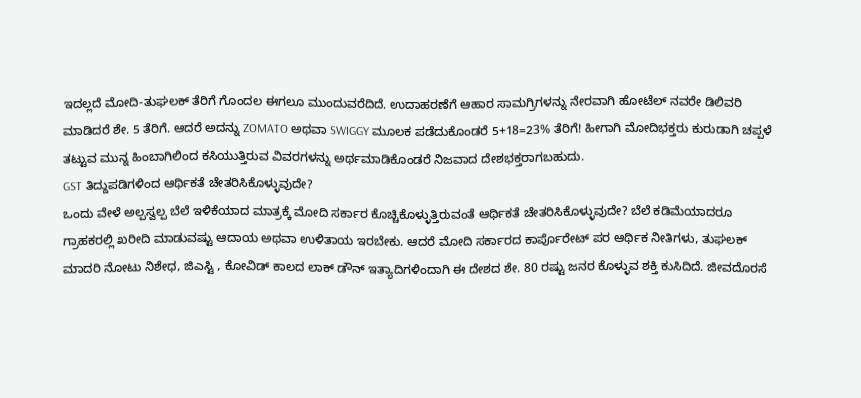ಇದಲ್ಲದೆ ಮೋದಿ-ತುಘಲಕ್ ತೆರಿಗೆ ಗೊಂದಲ ಈಗಲೂ ಮುಂದುವರೆದಿದೆ. ಉದಾಹರಣೆಗೆ ಆಹಾರ ಸಾಮಗ್ರಿಗಳನ್ನು ನೇರವಾಗಿ ಹೋಟೆಲ್ ನವರೇ ಡಿಲಿವರಿ ಮಾಡಿದರೆ ಶೇ. 5 ತೆರಿಗೆ. ಆದರೆ ಅದನ್ನು ZOMATO ಅಥವಾ SWIGGY ಮೂಲಕ ಪಡೆದುಕೊಂಡರೆ 5+18=23% ತೆರಿಗೆ! ಹೀಗಾಗಿ ಮೋದಿಭಕ್ತರು ಕುರುಡಾಗಿ ಚಪ್ಪಳೆ ತಟ್ಟುವ ಮುನ್ನ ಹಿಂಬಾಗಿಲಿಂದ ಕಸಿಯುತ್ತಿರುವ ವಿವರಗಳನ್ನು ಅರ್ಥಮಾಡಿಕೊಂಡರೆ ನಿಜವಾದ ದೇಶಭಕ್ತರಾಗಬಹುದು.
GST ತಿದ್ದುಪಡಿಗಳಿಂದ ಆರ್ಥಿಕತೆ ಚೇತರಿಸಿಕೊಳ್ಳುವುದೇ?
ಒಂದು ವೇಳೆ ಅಲ್ಪಸ್ವಲ್ಪ ಬೆಲೆ ಇಳಿಕೆಯಾದ ಮಾತ್ರಕ್ಕೆ ಮೋದಿ ಸರ್ಕಾರ ಕೊಚ್ಚಿಕೊಳ್ಳುತ್ತಿರುವಂತೆ ಆರ್ಥಿಕತೆ ಚೇತರಿಸಿಕೊಳ್ಳುವುದೇ? ಬೆಲೆ ಕಡಿಮೆಯಾದರೂ ಗ್ರಾಹಕರಲ್ಲಿ ಖರೀದಿ ಮಾಡುವಷ್ಟು ಆದಾಯ ಅಥವಾ ಉಳಿತಾಯ ಇರಬೇಕು. ಆದರೆ ಮೋದಿ ಸರ್ಕಾರದ ಕಾರ್ಪೊರೇಟ್ ಪರ ಆರ್ಥಿಕ ನೀತಿಗಳು, ತುಘಲಕ್ ಮಾದರಿ ನೋಟು ನಿಶೇಧ, ಜಿಎಸ್ಟಿ , ಕೋವಿಡ್ ಕಾಲದ ಲಾಕ್ ಡೌನ್ ಇತ್ಯಾದಿಗಳಿಂದಾಗಿ ಈ ದೇಶದ ಶೇ. 80 ರಷ್ಟು ಜನರ ಕೊಳ್ಳುವ ಶಕ್ತಿ ಕುಸಿದಿದೆ. ಜೀವದೊರಸೆ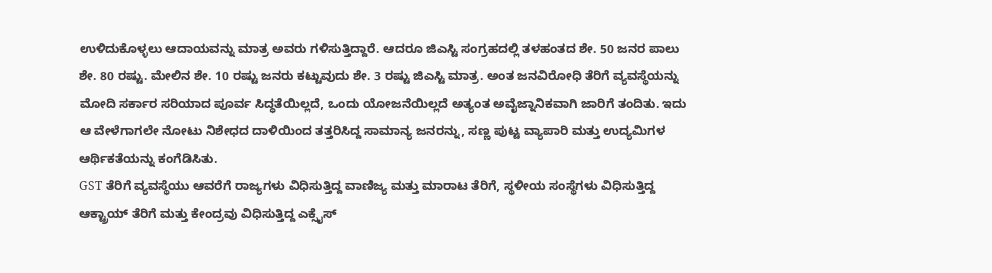ಉಳಿದುಕೊಳ್ಳಲು ಆದಾಯವನ್ನು ಮಾತ್ರ ಅವರು ಗಳಿಸುತ್ತಿದ್ದಾರೆ. ಆದರೂ ಜಿಎಸ್ಟಿ ಸಂಗ್ರಹದಲ್ಲಿ ತಳಹಂತದ ಶೇ. 50 ಜನರ ಪಾಲು ಶೇ. 80 ರಷ್ಟು. ಮೇಲಿನ ಶೇ. 10 ರಷ್ಟು ಜನರು ಕಟ್ಟುವುದು ಶೇ. 3 ರಷ್ಟು ಜಿಎಸ್ಟಿ ಮಾತ್ರ. ಅಂತ ಜನವಿರೋಧಿ ತೆರಿಗೆ ವ್ಯವಸ್ಥೆಯನ್ನು ಮೋದಿ ಸರ್ಕಾರ ಸರಿಯಾದ ಪೂರ್ವ ಸಿದ್ಧತೆಯಿಲ್ಲದೆ, ಒಂದು ಯೋಜನೆಯಿಲ್ಲದೆ ಅತ್ಯಂತ ಅವೈಜ್ನಾನಿಕವಾಗಿ ಜಾರಿಗೆ ತಂದಿತು. ಇದು ಆ ವೇಳೆಗಾಗಲೇ ನೋಟು ನಿಶೇಧದ ದಾಳಿಯಿಂದ ತತ್ತರಿಸಿದ್ದ ಸಾಮಾನ್ಯ ಜನರನ್ನು, ಸಣ್ಣ ಪುಟ್ಟ ವ್ಯಾಪಾರಿ ಮತ್ತು ಉದ್ಯಮಿಗಳ ಆರ್ಥಿಕತೆಯನ್ನು ಕಂಗೆಡಿಸಿತು.
GST ತೆರಿಗೆ ವ್ಯವಸ್ಥೆಯು ಆವರೆಗೆ ರಾಜ್ಯಗಳು ವಿಧಿಸುತ್ತಿದ್ದ ವಾಣಿಜ್ಯ ಮತ್ತು ಮಾರಾಟ ತೆರಿಗೆ, ಸ್ಥಳೀಯ ಸಂಸ್ಥೆಗಳು ವಿಧಿಸುತ್ತಿದ್ದ ಆಕ್ಟ್ರಾಯ್ ತೆರಿಗೆ ಮತ್ತು ಕೇಂದ್ರವು ವಿಧಿಸುತ್ತಿದ್ದ ಎಕ್ಸೈಸ್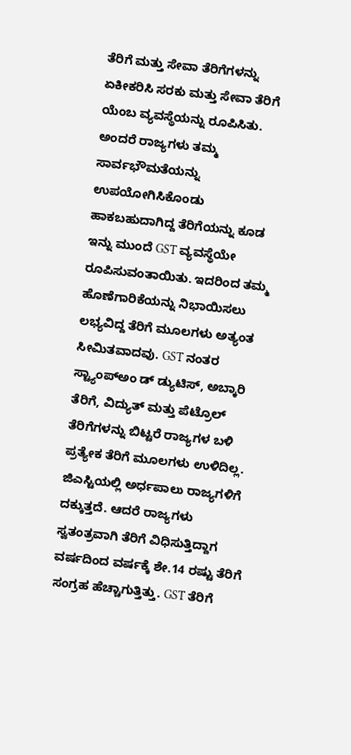ತೆರಿಗೆ ಮತ್ತು ಸೇವಾ ತೆರಿಗೆಗಳನ್ನು ಏಕೀಕರಿಸಿ ಸರಕು ಮತ್ತು ಸೇವಾ ತೆರಿಗೆ ಯೆಂಬ ವ್ಯವಸ್ಥೆಯನ್ನು ರೂಪಿಸಿತು. ಅಂದರೆ ರಾಜ್ಯಗಳು ತಮ್ಮ ಸಾರ್ವಭೌಮತೆಯನ್ನು ಉಪಯೋಗಿಸಿಕೊಂಡು ಹಾಕಬಹುದಾಗಿದ್ದ ತೆರಿಗೆಯನ್ನು ಕೂಡ ಇನ್ನು ಮುಂದೆ GST ವ್ಯವಸ್ಥೆಯೇ ರೂಪಿಸುವಂತಾಯಿತು. ಇದರಿಂದ ತಮ್ಮ ಹೊಣೆಗಾರಿಕೆಯನ್ನು ನಿಭಾಯಿಸಲು ಲಭ್ಯವಿದ್ದ ತೆರಿಗೆ ಮೂಲಗಳು ಅತ್ಯಂತ ಸೀಮಿತವಾದವು. GST ನಂತರ ಸ್ಟ್ಯಾಂಪ್ಅಂ ಡ್ ಡ್ಯುಟಿಸ್, ಅಬ್ಕಾರಿ ತೆರಿಗೆ, ವಿದ್ಯುತ್ ಮತ್ತು ಪೆಟ್ರೊಲ್ ತೆರಿಗೆಗಳನ್ನು ಬಿಟ್ಟರೆ ರಾಜ್ಯಗಳ ಬಳಿ ಪ್ರತ್ಯೇಕ ತೆರಿಗೆ ಮೂಲಗಳು ಉಳಿದಿಲ್ಲ. ಜಿಎಸ್ಟಿಯಲ್ಲಿ ಅರ್ಧಪಾಲು ರಾಜ್ಯಗಳಿಗೆ ದಕ್ಕುತ್ತದೆ. ಆದರೆ ರಾಜ್ಯಗಳು ಸ್ವತಂತ್ರವಾಗಿ ತೆರಿಗೆ ವಿಧಿಸುತ್ತಿದ್ದಾಗ ವರ್ಷದಿಂದ ವರ್ಷಕ್ಕೆ ಶೇ.14 ರಷ್ಟು ತೆರಿಗೆ ಸಂಗ್ರಹ ಹೆಚ್ಚಾಗುತ್ತಿತ್ತು. GST ತೆರಿಗೆ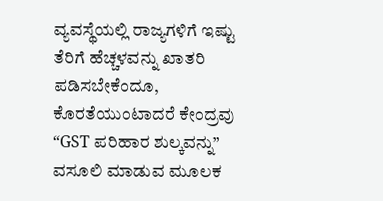ವ್ಯವಸ್ಥೆಯಲ್ಲಿ ರಾಜ್ಯಗಳಿಗೆ ಇಷ್ಟು ತೆರಿಗೆ ಹೆಚ್ಚಳವನ್ನು ಖಾತರಿ ಪಡಿಸಬೇಕೆಂದೂ, ಕೊರತೆಯುಂಟಾದರೆ ಕೇಂದ್ರವು “GST ಪರಿಹಾರ ಶುಲ್ಕವನ್ನು” ವಸೂಲಿ ಮಾಡುವ ಮೂಲಕ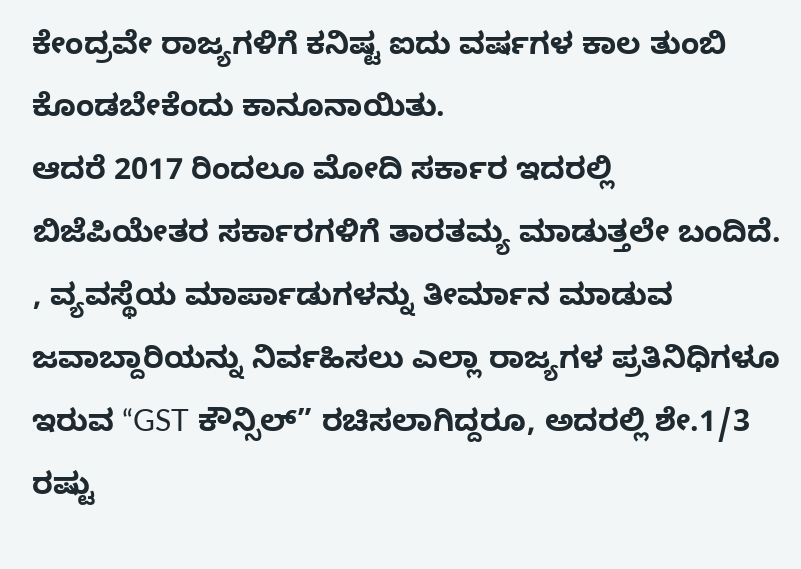ಕೇಂದ್ರವೇ ರಾಜ್ಯಗಳಿಗೆ ಕನಿಷ್ಟ ಐದು ವರ್ಷಗಳ ಕಾಲ ತುಂಬಿ ಕೊಂಡಬೇಕೆಂದು ಕಾನೂನಾಯಿತು.
ಆದರೆ 2017 ರಿಂದಲೂ ಮೋದಿ ಸರ್ಕಾರ ಇದರಲ್ಲಿ ಬಿಜೆಪಿಯೇತರ ಸರ್ಕಾರಗಳಿಗೆ ತಾರತಮ್ಯ ಮಾಡುತ್ತಲೇ ಬಂದಿದೆ. , ವ್ಯವಸ್ಥೆಯ ಮಾರ್ಪಾಡುಗಳನ್ನು ತೀರ್ಮಾನ ಮಾಡುವ ಜವಾಬ್ದಾರಿಯನ್ನು ನಿರ್ವಹಿಸಲು ಎಲ್ಲಾ ರಾಜ್ಯಗಳ ಪ್ರತಿನಿಧಿಗಳೂ ಇರುವ “GST ಕೌನ್ಸಿಲ್” ರಚಿಸಲಾಗಿದ್ದರೂ, ಅದರಲ್ಲಿ ಶೇ.1/3 ರಷ್ಟು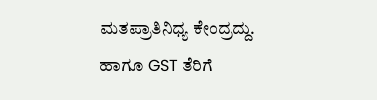ಮತಪ್ರಾತಿನಿಧ್ಯ ಕೇಂದ್ರದ್ದು. ಹಾಗೂ GST ತೆರಿಗೆ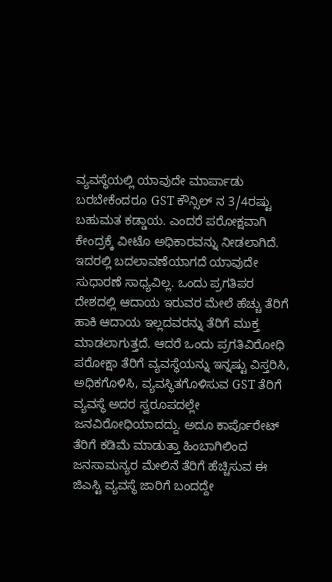ವ್ಯವಸ್ಥೆಯಲ್ಲಿ ಯಾವುದೇ ಮಾರ್ಪಾಡು ಬರಬೇಕೆಂದರೂ GST ಕೌನ್ಸಿಲ್ ನ 3/4ರಷ್ಟು ಬಹುಮತ ಕಡ್ಡಾಯ. ಎಂದರೆ ಪರೋಕ್ಷವಾಗಿ ಕೇಂದ್ರಕ್ಕೆ ವೀಟೊ ಅಧಿಕಾರವನ್ನು ನೀಡಲಾಗಿದೆ. ಇದರಲ್ಲಿ ಬದಲಾವಣೆಯಾಗದೆ ಯಾವುದೇ ಸುಧಾರಣೆ ಸಾಧ್ಯವಿಲ್ಲ. ಒಂದು ಪ್ರಗತಿಪರ ದೇಶದಲ್ಲಿ ಆದಾಯ ಇರುವರ ಮೇಲೆ ಹೆಚ್ಚು ತೆರಿಗೆ ಹಾಕಿ ಆದಾಯ ಇಲ್ಲದವರನ್ನು ತೆರಿಗೆ ಮುಕ್ತ ಮಾಡಲಾಗುತ್ತದೆ. ಆದರೆ ಒಂದು ಪ್ರಗತಿವಿರೋಧಿ ಪರೋಕ್ಷಾ ತೆರಿಗೆ ವ್ಯವಸ್ಥೆಯನ್ನು ಇನ್ನಷ್ಟು ವಿಸ್ತರಿಸಿ, ಅಧಿಕಗೊಳಿಸಿ, ವ್ಯವಸ್ಥಿತಗೊಳಿಸುವ GST ತೆರಿಗೆ ವ್ಯವಸ್ಥೆ ಅದರ ಸ್ವರೂಪದಲ್ಲೇ ಜನವಿರೋಧಿಯಾದದ್ದು. ಅದೂ ಕಾರ್ಪೊರೇಟ್ ತೆರಿಗೆ ಕಡಿಮೆ ಮಾಡುತ್ತಾ ಹಿಂಬಾಗಿಲಿಂದ ಜನಸಾಮನ್ಯರ ಮೇಲಿನೆ ತೆರಿಗೆ ಹೆಚ್ಚಿಸುವ ಈ ಜಿಎಸ್ಟಿ ವ್ಯವಸ್ಥೆ ಜಾರಿಗೆ ಬಂದದ್ದೇ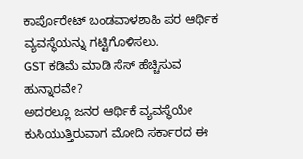ಕಾರ್ಪೊರೇಟ್ ಬಂಡವಾಳಶಾಹಿ ಪರ ಆರ್ಥಿಕ ವ್ಯವಸ್ಥೆಯನ್ನು ಗಟ್ಟಿಗೊಳಿಸಲು.
GST ಕಡಿಮೆ ಮಾಡಿ ಸೆಸ್ ಹೆಚ್ಚಿಸುವ ಹುನ್ನಾರವೇ?
ಅದರಲ್ಲೂ ಜನರ ಆರ್ಥಿಕೆ ವ್ಯವಸ್ಥೆಯೇ ಕುಸಿಯುತ್ತಿರುವಾಗ ಮೋದಿ ಸರ್ಕಾರದ ಈ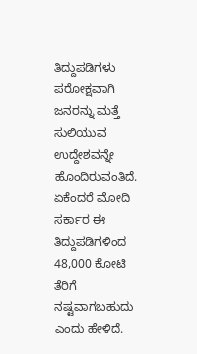ತಿದ್ದುಪಡಿಗಳು ಪರೋಕ್ಷವಾಗಿ ಜನರನ್ನು ಮತ್ತೆ ಸುಲಿಯುವ ಉದ್ದೇಶವನ್ನೇ ಹೊಂದಿರುವಂತಿದೆ. ಏಕೆಂದರೆ ಮೋದಿ ಸರ್ಕಾರ ಈ ತಿದ್ದುಪಡಿಗಳಿಂದ 48,000 ಕೋಟಿ ತೆರಿಗೆ ನಷ್ಟವಾಗಬಹುದು ಎಂದು ಹೇಳಿದೆ.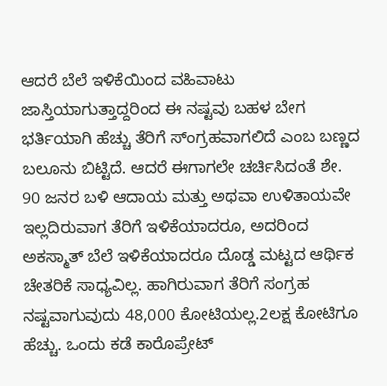ಆದರೆ ಬೆಲೆ ಇಳಿಕೆಯಿಂದ ವಹಿವಾಟು ಜಾಸ್ತಿಯಾಗುತ್ತಾದ್ದರಿಂದ ಈ ನಷ್ಟವು ಬಹಳ ಬೇಗ ಭರ್ತಿಯಾಗಿ ಹೆಚ್ಚು ತೆರಿಗೆ ಸ್ಂಗ್ರಹವಾಗಲಿದೆ ಎಂಬ ಬಣ್ಣದ ಬಲೂನು ಬಿಟ್ಟಿದೆ. ಆದರೆ ಈಗಾಗಲೇ ಚರ್ಚಿಸಿದಂತೆ ಶೇ. 90 ಜನರ ಬಳಿ ಆದಾಯ ಮತ್ತು ಅಥವಾ ಉಳಿತಾಯವೇ ಇಲ್ಲದಿರುವಾಗ ತೆರಿಗೆ ಇಳಿಕೆಯಾದರೂ, ಅದರಿಂದ ಅಕಸ್ಮಾತ್ ಬೆಲೆ ಇಳಿಕೆಯಾದರೂ ದೊಡ್ಡ ಮಟ್ಟದ ಆರ್ಥಿಕ ಚೇತರಿಕೆ ಸಾಧ್ಯವಿಲ್ಲ. ಹಾಗಿರುವಾಗ ತೆರಿಗೆ ಸಂಗ್ರಹ ನಷ್ಟವಾಗುವುದು 48,000 ಕೋಟಿಯಲ್ಲ.2ಲಕ್ಷ ಕೋಟಿಗೂ ಹೆಚ್ಚು. ಒಂದು ಕಡೆ ಕಾರೊಪ್ರೇಟ್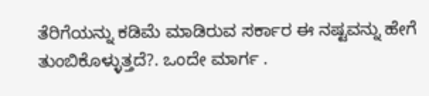ತೆರಿಗೆಯನ್ನು ಕಡಿಮೆ ಮಾಡಿರುವ ಸರ್ಕಾರ ಈ ನಷ್ಟವನ್ನು ಹೇಗೆ ತುಂಬಿಕೊಳ್ಳುತ್ತದೆ?. ಒಂದೇ ಮಾರ್ಗ .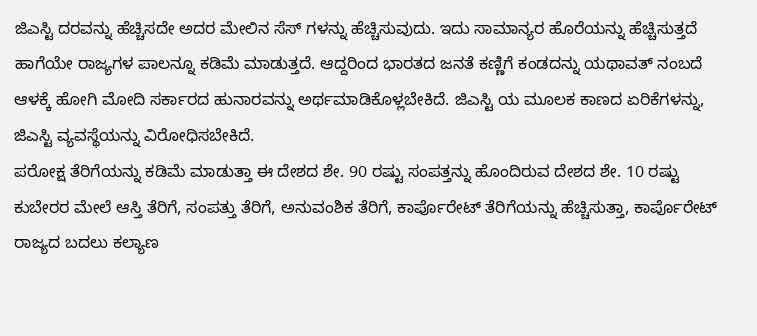ಜಿಎಸ್ಟಿ ದರವನ್ನು ಹೆಚ್ಚಿಸದೇ ಅದರ ಮೇಲಿನ ಸೆಸ್ ಗಳನ್ನು ಹೆಚ್ಚಿಸುವುದು. ಇದು ಸಾಮಾನ್ಯರ ಹೊರೆಯನ್ನು ಹೆಚ್ಚಿಸುತ್ತದೆ ಹಾಗೆಯೇ ರಾಜ್ಯಗಳ ಪಾಲನ್ನೂ ಕಡಿಮೆ ಮಾಡುತ್ತದೆ. ಆದ್ದರಿಂದ ಭಾರತದ ಜನತೆ ಕಣ್ಣಿಗೆ ಕಂಡದನ್ನು ಯಥಾವತ್ ನಂಬದೆ ಆಳಕ್ಕೆ ಹೋಗಿ ಮೋದಿ ಸರ್ಕಾರದ ಹುನಾರವನ್ನು ಅರ್ಥಮಾಡಿಕೊಳ್ಲಬೇಕಿದೆ. ಜಿಎಸ್ಟಿ ಯ ಮೂಲಕ ಕಾಣದ ಏರಿಕೆಗಳನ್ನು, ಜಿಎಸ್ಟಿ ವ್ಯವಸ್ಥೆಯನ್ನು ವಿರೋಧಿಸಬೇಕಿದೆ.
ಪರೋಕ್ಷ ತೆರಿಗೆಯನ್ನು ಕಡಿಮೆ ಮಾಡುತ್ತಾ ಈ ದೇಶದ ಶೇ. 90 ರಷ್ಟು ಸಂಪತ್ತನ್ನು ಹೊಂದಿರುವ ದೇಶದ ಶೇ. 10 ರಷ್ಟು ಕುಬೇರರ ಮೇಲೆ ಆಸ್ತಿ ತೆರಿಗೆ, ಸಂಪತ್ತು ತೆರಿಗೆ, ಅನುವಂಶಿಕ ತೆರಿಗೆ, ಕಾರ್ಪೊರೇಟ್ ತೆರಿಗೆಯನ್ನು ಹೆಚ್ಚಿಸುತ್ತಾ, ಕಾರ್ಪೊರೇಟ್ ರಾಜ್ಯದ ಬದಲು ಕಲ್ಯಾಣ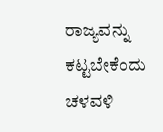ರಾಜ್ಯವನ್ನು ಕಟ್ಟಬೇಕೆಂದು ಚಳವಳಿ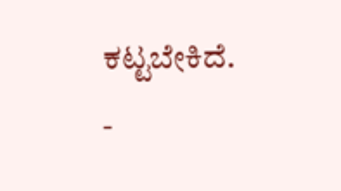ಕಟ್ಟಬೇಕಿದೆ.
-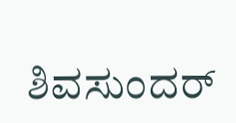ಶಿವಸುಂದರ್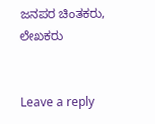ಜನಪರ ಚಿಂತಕರು, ಲೇಖಕರು


Leave a reply